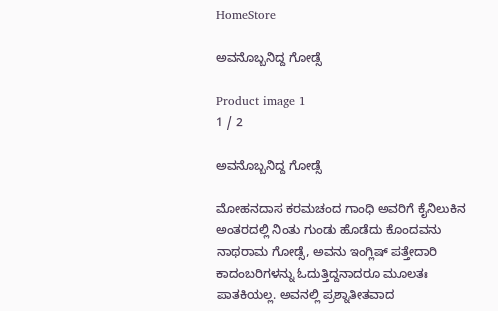HomeStore

ಅವನೊಬ್ಬನಿದ್ದ ಗೋಡ್ಸೆ

Product image 1
1 / 2

ಅವನೊಬ್ಬನಿದ್ದ ಗೋಡ್ಸೆ

ಮೋಹನದಾಸ ಕರಮಚಂದ ಗಾಂಧಿ ಅವರಿಗೆ ಕೈನಿಲುಕಿನ ಅಂತರದಲ್ಲಿ ನಿಂತು ಗುಂಡು ಹೊಡೆದು ಕೊಂದವನು ನಾಥರಾಮ ಗೋಡ್ಸೆ, ಅವನು ಇಂಗ್ಲಿಷ್ ಪತ್ತೇದಾರಿ ಕಾದಂಬರಿಗಳನ್ನು ಓದುತ್ತಿದ್ದನಾದರೂ ಮೂಲತಃ ಪಾತಕಿಯಲ್ಲ. ಅವನಲ್ಲಿ ಪ್ರಶ್ನಾತೀತವಾದ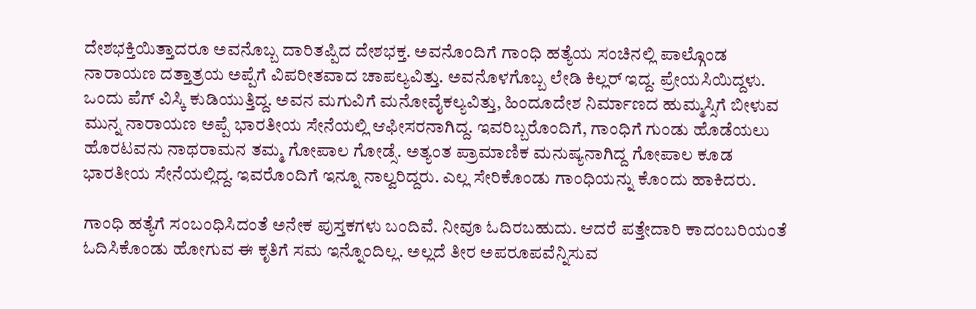ದೇಶಭಕ್ತಿಯಿತ್ತಾದರೂ ಅವನೊಬ್ಬ ದಾರಿತಪ್ಪಿದ ದೇಶಭಕ್ತ. ಅವನೊಂದಿಗೆ ಗಾಂಧಿ ಹತ್ಯೆಯ ಸಂಚಿನಲ್ಲಿ ಪಾಲ್ಗೊಂಡ ನಾರಾಯಣ ದತ್ತಾತ್ರಯ ಅಪ್ಪೆಗೆ ವಿಪರೀತವಾದ ಚಾಪಲ್ಯವಿತ್ತು. ಅವನೊಳಗೊಬ್ಬ ಲೇಡಿ ಕಿಲ್ಲರ್ ಇದ್ದ. ಪ್ರೇಯಸಿಯಿದ್ದಳು. ಒಂದು ಪೆಗ್ ವಿಸ್ಕಿ ಕುಡಿಯುತ್ತಿದ್ದ. ಅವನ ಮಗುವಿಗೆ ಮನೋವೈಕಲ್ಯವಿತ್ತು, ಹಿಂದೂದೇಶ ನಿರ್ಮಾಣದ ಹುಮ್ಮಸ್ಸಿಗೆ ಬೀಳುವ ಮುನ್ನ ನಾರಾಯಣ ಅಪ್ಪೆ ಭಾರತೀಯ ಸೇನೆಯಲ್ಲಿ ಆಫೀಸರನಾಗಿದ್ದ. ಇವರಿಬ್ಬರೊಂದಿಗೆ, ಗಾಂಧಿಗೆ ಗುಂಡು ಹೊಡೆಯಲು ಹೊರಟವನು ನಾಥರಾಮನ ತಮ್ಮ ಗೋಪಾಲ ಗೋಡ್ಸೆ. ಅತ್ಯಂತ ಪ್ರಾಮಾಣಿಕ ಮನುಷ್ಯನಾಗಿದ್ದ ಗೋಪಾಲ ಕೂಡ ಭಾರತೀಯ ಸೇನೆಯಲ್ಲಿದ್ದ. ಇವರೊಂದಿಗೆ ಇನ್ನೂ ನಾಲ್ವರಿದ್ದರು. ಎಲ್ಲ ಸೇರಿಕೊಂಡು ಗಾಂಧಿಯನ್ನು ಕೊಂದು ಹಾಕಿದರು.

ಗಾಂಧಿ ಹತ್ಯೆಗೆ ಸಂಬಂಧಿಸಿದಂತೆ ಅನೇಕ ಪುಸ್ತಕಗಳು ಬಂದಿವೆ. ನೀವೂ ಓದಿರಬಹುದು. ಆದರೆ ಪತ್ತೇದಾರಿ ಕಾದಂಬರಿಯಂತೆ ಓದಿಸಿಕೊಂಡು ಹೋಗುವ ಈ ಕೃತಿಗೆ ಸಮ ಇನ್ನೊಂದಿಲ್ಲ. ಅಲ್ಲದೆ ತೀರ ಅಪರೂಪವೆನ್ನಿಸುವ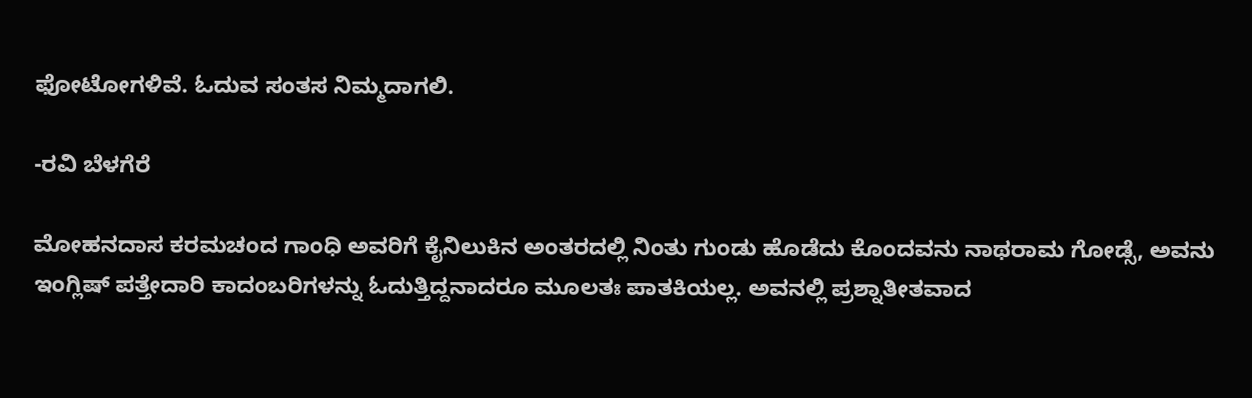ಫೋಟೋಗಳಿವೆ. ಓದುವ ಸಂತಸ ನಿಮ್ಮದಾಗಲಿ.

-ರವಿ ಬೆಳಗೆರೆ

ಮೋಹನದಾಸ ಕರಮಚಂದ ಗಾಂಧಿ ಅವರಿಗೆ ಕೈನಿಲುಕಿನ ಅಂತರದಲ್ಲಿ ನಿಂತು ಗುಂಡು ಹೊಡೆದು ಕೊಂದವನು ನಾಥರಾಮ ಗೋಡ್ಸೆ, ಅವನು ಇಂಗ್ಲಿಷ್ ಪತ್ತೇದಾರಿ ಕಾದಂಬರಿಗಳನ್ನು ಓದುತ್ತಿದ್ದನಾದರೂ ಮೂಲತಃ ಪಾತಕಿಯಲ್ಲ. ಅವನಲ್ಲಿ ಪ್ರಶ್ನಾತೀತವಾದ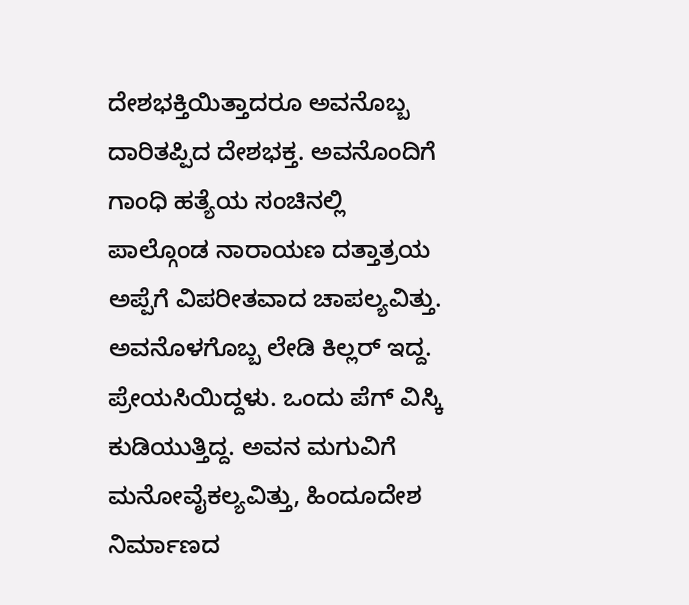ದೇಶಭಕ್ತಿಯಿತ್ತಾದರೂ ಅವನೊಬ್ಬ ದಾರಿತಪ್ಪಿದ ದೇಶಭಕ್ತ. ಅವನೊಂದಿಗೆ ಗಾಂಧಿ ಹತ್ಯೆಯ ಸಂಚಿನಲ್ಲಿ ಪಾಲ್ಗೊಂಡ ನಾರಾಯಣ ದತ್ತಾತ್ರಯ ಅಪ್ಪೆಗೆ ವಿಪರೀತವಾದ ಚಾಪಲ್ಯವಿತ್ತು. ಅವನೊಳಗೊಬ್ಬ ಲೇಡಿ ಕಿಲ್ಲರ್ ಇದ್ದ. ಪ್ರೇಯಸಿಯಿದ್ದಳು. ಒಂದು ಪೆಗ್ ವಿಸ್ಕಿ ಕುಡಿಯುತ್ತಿದ್ದ. ಅವನ ಮಗುವಿಗೆ ಮನೋವೈಕಲ್ಯವಿತ್ತು, ಹಿಂದೂದೇಶ ನಿರ್ಮಾಣದ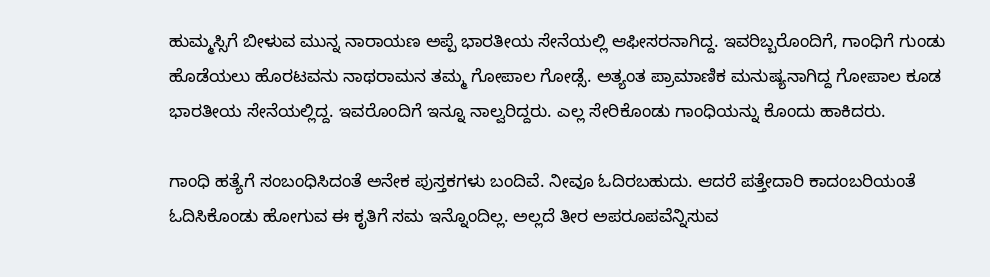ಹುಮ್ಮಸ್ಸಿಗೆ ಬೀಳುವ ಮುನ್ನ ನಾರಾಯಣ ಅಪ್ಪೆ ಭಾರತೀಯ ಸೇನೆಯಲ್ಲಿ ಆಫೀಸರನಾಗಿದ್ದ. ಇವರಿಬ್ಬರೊಂದಿಗೆ, ಗಾಂಧಿಗೆ ಗುಂಡು ಹೊಡೆಯಲು ಹೊರಟವನು ನಾಥರಾಮನ ತಮ್ಮ ಗೋಪಾಲ ಗೋಡ್ಸೆ. ಅತ್ಯಂತ ಪ್ರಾಮಾಣಿಕ ಮನುಷ್ಯನಾಗಿದ್ದ ಗೋಪಾಲ ಕೂಡ ಭಾರತೀಯ ಸೇನೆಯಲ್ಲಿದ್ದ. ಇವರೊಂದಿಗೆ ಇನ್ನೂ ನಾಲ್ವರಿದ್ದರು. ಎಲ್ಲ ಸೇರಿಕೊಂಡು ಗಾಂಧಿಯನ್ನು ಕೊಂದು ಹಾಕಿದರು.

ಗಾಂಧಿ ಹತ್ಯೆಗೆ ಸಂಬಂಧಿಸಿದಂತೆ ಅನೇಕ ಪುಸ್ತಕಗಳು ಬಂದಿವೆ. ನೀವೂ ಓದಿರಬಹುದು. ಆದರೆ ಪತ್ತೇದಾರಿ ಕಾದಂಬರಿಯಂತೆ ಓದಿಸಿಕೊಂಡು ಹೋಗುವ ಈ ಕೃತಿಗೆ ಸಮ ಇನ್ನೊಂದಿಲ್ಲ. ಅಲ್ಲದೆ ತೀರ ಅಪರೂಪವೆನ್ನಿಸುವ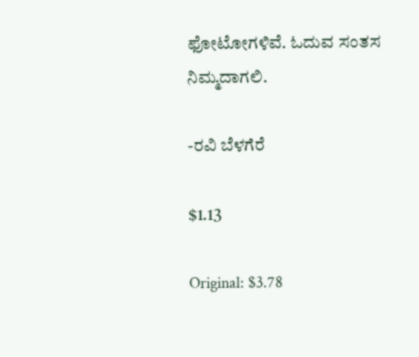ಫೋಟೋಗಳಿವೆ. ಓದುವ ಸಂತಸ ನಿಮ್ಮದಾಗಲಿ.

-ರವಿ ಬೆಳಗೆರೆ

$1.13

Original: $3.78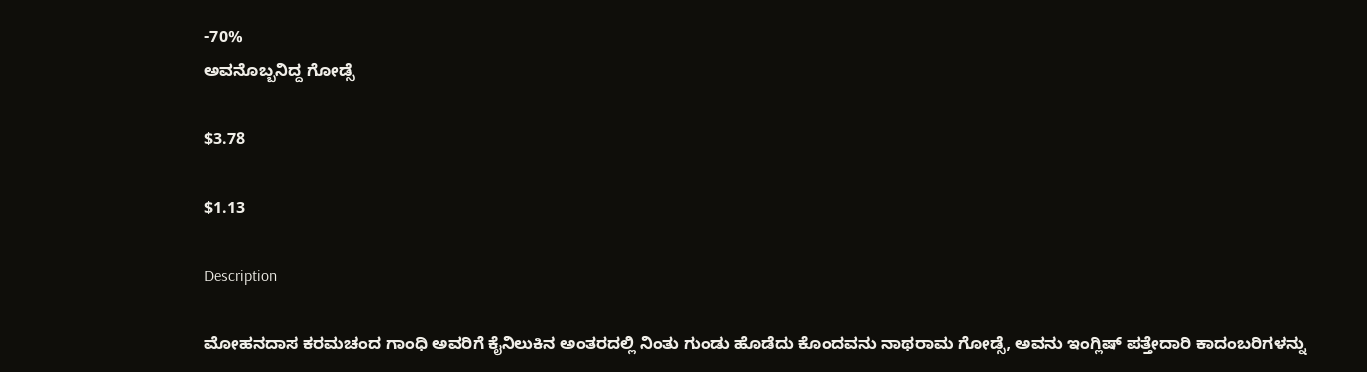-70%
ಅವನೊಬ್ಬನಿದ್ದ ಗೋಡ್ಸೆ

$3.78

$1.13

Description

ಮೋಹನದಾಸ ಕರಮಚಂದ ಗಾಂಧಿ ಅವರಿಗೆ ಕೈನಿಲುಕಿನ ಅಂತರದಲ್ಲಿ ನಿಂತು ಗುಂಡು ಹೊಡೆದು ಕೊಂದವನು ನಾಥರಾಮ ಗೋಡ್ಸೆ, ಅವನು ಇಂಗ್ಲಿಷ್ ಪತ್ತೇದಾರಿ ಕಾದಂಬರಿಗಳನ್ನು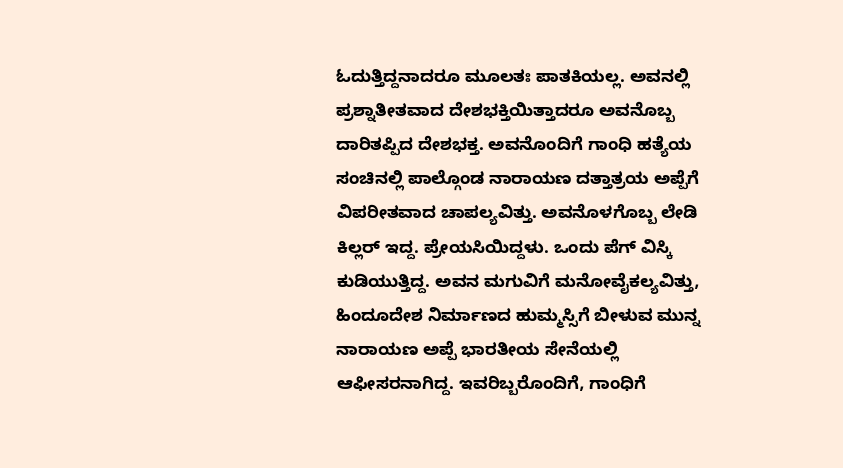ಓದುತ್ತಿದ್ದನಾದರೂ ಮೂಲತಃ ಪಾತಕಿಯಲ್ಲ. ಅವನಲ್ಲಿ ಪ್ರಶ್ನಾತೀತವಾದ ದೇಶಭಕ್ತಿಯಿತ್ತಾದರೂ ಅವನೊಬ್ಬ ದಾರಿತಪ್ಪಿದ ದೇಶಭಕ್ತ. ಅವನೊಂದಿಗೆ ಗಾಂಧಿ ಹತ್ಯೆಯ ಸಂಚಿನಲ್ಲಿ ಪಾಲ್ಗೊಂಡ ನಾರಾಯಣ ದತ್ತಾತ್ರಯ ಅಪ್ಪೆಗೆ ವಿಪರೀತವಾದ ಚಾಪಲ್ಯವಿತ್ತು. ಅವನೊಳಗೊಬ್ಬ ಲೇಡಿ ಕಿಲ್ಲರ್ ಇದ್ದ. ಪ್ರೇಯಸಿಯಿದ್ದಳು. ಒಂದು ಪೆಗ್ ವಿಸ್ಕಿ ಕುಡಿಯುತ್ತಿದ್ದ. ಅವನ ಮಗುವಿಗೆ ಮನೋವೈಕಲ್ಯವಿತ್ತು, ಹಿಂದೂದೇಶ ನಿರ್ಮಾಣದ ಹುಮ್ಮಸ್ಸಿಗೆ ಬೀಳುವ ಮುನ್ನ ನಾರಾಯಣ ಅಪ್ಪೆ ಭಾರತೀಯ ಸೇನೆಯಲ್ಲಿ ಆಫೀಸರನಾಗಿದ್ದ. ಇವರಿಬ್ಬರೊಂದಿಗೆ, ಗಾಂಧಿಗೆ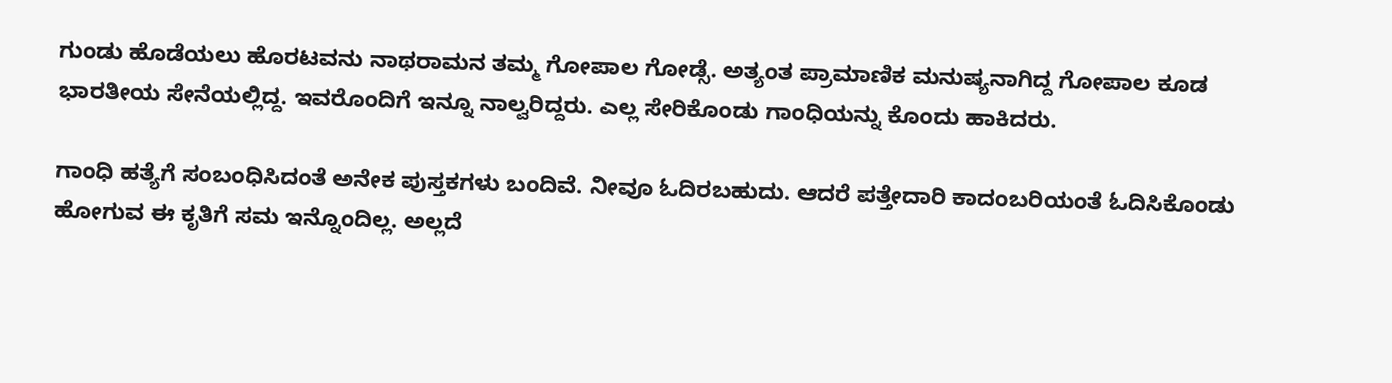ಗುಂಡು ಹೊಡೆಯಲು ಹೊರಟವನು ನಾಥರಾಮನ ತಮ್ಮ ಗೋಪಾಲ ಗೋಡ್ಸೆ. ಅತ್ಯಂತ ಪ್ರಾಮಾಣಿಕ ಮನುಷ್ಯನಾಗಿದ್ದ ಗೋಪಾಲ ಕೂಡ ಭಾರತೀಯ ಸೇನೆಯಲ್ಲಿದ್ದ. ಇವರೊಂದಿಗೆ ಇನ್ನೂ ನಾಲ್ವರಿದ್ದರು. ಎಲ್ಲ ಸೇರಿಕೊಂಡು ಗಾಂಧಿಯನ್ನು ಕೊಂದು ಹಾಕಿದರು.

ಗಾಂಧಿ ಹತ್ಯೆಗೆ ಸಂಬಂಧಿಸಿದಂತೆ ಅನೇಕ ಪುಸ್ತಕಗಳು ಬಂದಿವೆ. ನೀವೂ ಓದಿರಬಹುದು. ಆದರೆ ಪತ್ತೇದಾರಿ ಕಾದಂಬರಿಯಂತೆ ಓದಿಸಿಕೊಂಡು ಹೋಗುವ ಈ ಕೃತಿಗೆ ಸಮ ಇನ್ನೊಂದಿಲ್ಲ. ಅಲ್ಲದೆ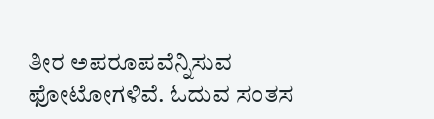ತೀರ ಅಪರೂಪವೆನ್ನಿಸುವ ಫೋಟೋಗಳಿವೆ. ಓದುವ ಸಂತಸ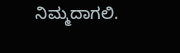ನಿಮ್ಮದಾಗಲಿ.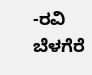-ರವಿ ಬೆಳಗೆರೆ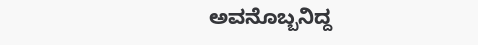ಅವನೊಬ್ಬನಿದ್ದ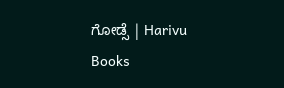ಗೋಡ್ಸೆ | Harivu Books